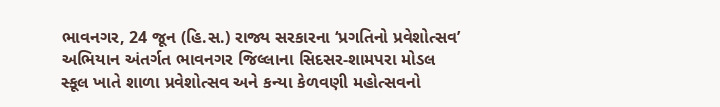ભાવનગર, 24 જૂન (હિ.સ.) રાજ્ય સરકારના ‘પ્રગતિનો પ્રવેશોત્સવ’ અભિયાન અંતર્ગત ભાવનગર જિલ્લાના સિદસર-શામપરા મોડલ સ્કૂલ ખાતે શાળા પ્રવેશોત્સવ અને કન્યા કેળવણી મહોત્સવનો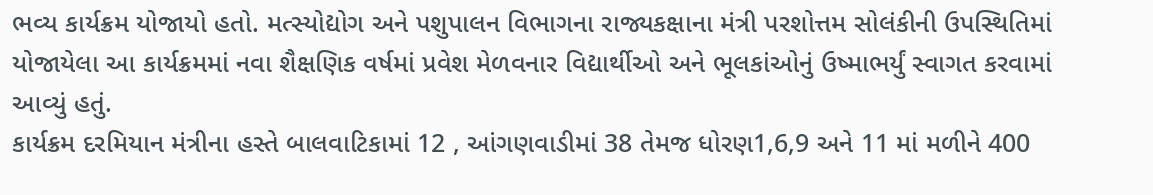ભવ્ય કાર્યક્રમ યોજાયો હતો. મત્સ્યોદ્યોગ અને પશુપાલન વિભાગના રાજ્યકક્ષાના મંત્રી પરશોત્તમ સોલંકીની ઉપસ્થિતિમાં યોજાયેલા આ કાર્યક્રમમાં નવા શૈક્ષણિક વર્ષમાં પ્રવેશ મેળવનાર વિદ્યાર્થીઓ અને ભૂલકાંઓનું ઉષ્માભર્યું સ્વાગત કરવામાં આવ્યું હતું.
કાર્યક્રમ દરમિયાન મંત્રીના હસ્તે બાલવાટિકામાં 12 , આંગણવાડીમાં 38 તેમજ ધોરણ1,6,9 અને 11 માં મળીને 400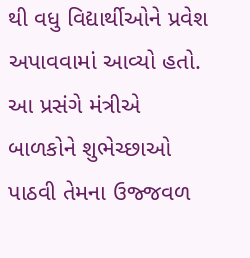થી વધુ વિદ્યાર્થીઓને પ્રવેશ અપાવવામાં આવ્યો હતો.
આ પ્રસંગે મંત્રીએ બાળકોને શુભેચ્છાઓ પાઠવી તેમના ઉજ્જવળ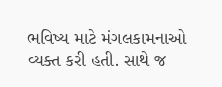ભવિષ્ય માટે મંગલકામનાઓ વ્યક્ત કરી હતી. સાથે જ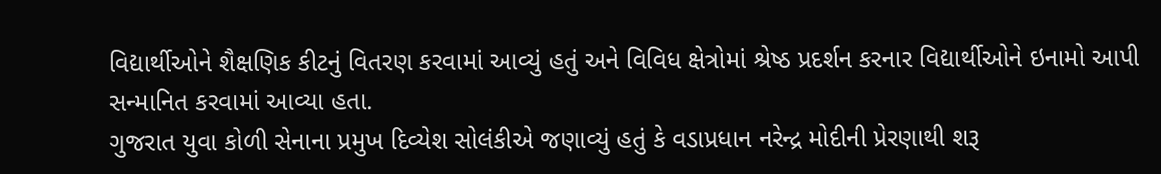વિદ્યાર્થીઓને શૈક્ષણિક કીટનું વિતરણ કરવામાં આવ્યું હતું અને વિવિધ ક્ષેત્રોમાં શ્રેષ્ઠ પ્રદર્શન કરનાર વિદ્યાર્થીઓને ઇનામો આપી સન્માનિત કરવામાં આવ્યા હતા.
ગુજરાત યુવા કોળી સેનાના પ્રમુખ દિવ્યેશ સોલંકીએ જણાવ્યું હતું કે વડાપ્રધાન નરેન્દ્ર મોદીની પ્રેરણાથી શરૂ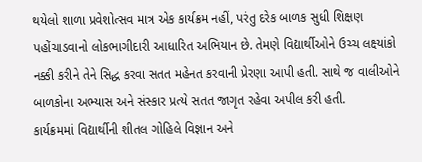થયેલો શાળા પ્રવેશોત્સવ માત્ર એક કાર્યક્રમ નહીં, પરંતુ દરેક બાળક સુધી શિક્ષણ પહોંચાડવાનો લોકભાગીદારી આધારિત અભિયાન છે. તેમણે વિદ્યાર્થીઓને ઉચ્ચ લક્ષ્યાંકો નક્કી કરીને તેને સિદ્ધ કરવા સતત મહેનત કરવાની પ્રેરણા આપી હતી. સાથે જ વાલીઓને બાળકોના અભ્યાસ અને સંસ્કાર પ્રત્યે સતત જાગૃત રહેવા અપીલ કરી હતી.
કાર્યક્રમમાં વિદ્યાર્થીની શીતલ ગોહિલે વિજ્ઞાન અને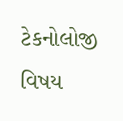ટેકનોલોજી વિષય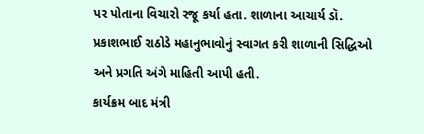પર પોતાના વિચારો રજૂ કર્યા હતા. શાળાના આચાર્ય ડૉ. પ્રકાશભાઈ રાઠોડે મહાનુભાવોનું સ્વાગત કરી શાળાની સિદ્ધિઓ અને પ્રગતિ અંગે માહિતી આપી હતી.
કાર્યક્રમ બાદ મંત્રી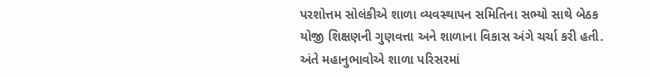પરશોત્તમ સોલંકીએ શાળા વ્યવસ્થાપન સમિતિના સભ્યો સાથે બેઠક યોજી શિક્ષણની ગુણવત્તા અને શાળાના વિકાસ અંગે ચર્ચા કરી હતી. અંતે મહાનુભાવોએ શાળા પરિસરમાં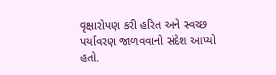વૃક્ષારોપણ કરી હરિત અને સ્વચ્છ પર્યાવરણ જાળવવાનો સંદેશ આપ્યો હતો.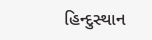હિન્દુસ્થાન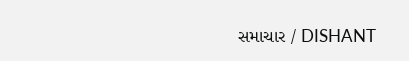સમાચાર / DISHANT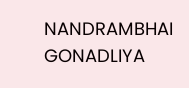NANDRAMBHAI GONADLIYA